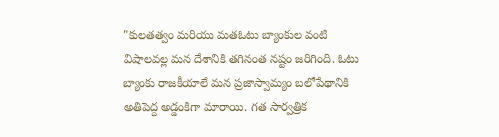"కులతత్వం మరియు మతఓటు బ్యాంకుల వంటి విషాలవల్ల మన దేశానికి తగినంత నష్టం జరిగింది. ఓటు బ్యాంకు రాజకీయాలే మన ప్రజాస్వామ్యం బలోపేథానికి అతిపెద్ద అడ్డంకిగా మారాయి. గత సార్వత్రిక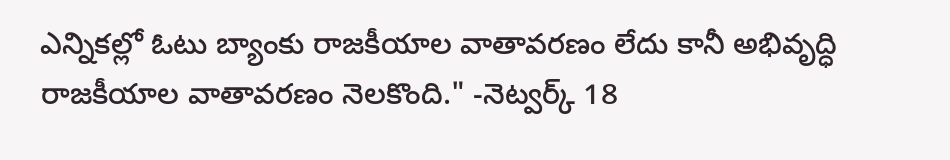ఎన్నికల్లో ఓటు బ్యాంకు రాజకీయాల వాతావరణం లేదు కానీ అభివృద్ధి రాజకీయాల వాతావరణం నెలకొంది." -నెట్వర్క్ 18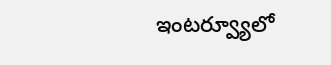ఇంటర్వ్యూలో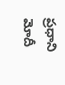ప్రధాని మోదీ